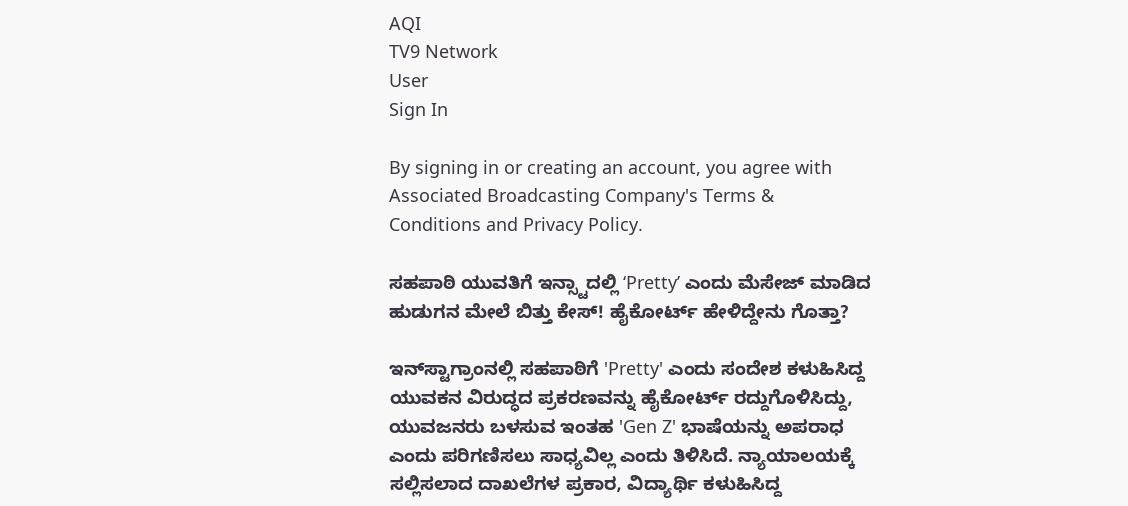AQI
TV9 Network
User
Sign In

By signing in or creating an account, you agree with Associated Broadcasting Company's Terms & Conditions and Privacy Policy.

ಸಹಪಾಠಿ ಯುವತಿಗೆ ಇನ್ಸ್ಟಾದಲ್ಲಿ ‘Pretty’ ಎಂದು ಮೆಸೇಜ್ ಮಾಡಿದ ಹುಡುಗನ ಮೇಲೆ ಬಿತ್ತು ಕೇಸ್! ಹೈಕೋರ್ಟ್ ಹೇಳಿದ್ದೇನು ಗೊತ್ತಾ?

ಇನ್‌ಸ್ಟಾಗ್ರಾಂನಲ್ಲಿ ಸಹಪಾಠಿಗೆ 'Pretty' ಎಂದು ಸಂದೇಶ ಕಳುಹಿಸಿದ್ದ ಯುವಕನ ವಿರುದ್ಧದ ಪ್ರಕರಣವನ್ನು ಹೈಕೋರ್ಟ್ ರದ್ದುಗೊಳಿಸಿದ್ದು, ಯುವಜನರು ಬಳಸುವ ಇಂತಹ 'Gen Z' ಭಾಷೆಯನ್ನು ಅಪರಾಧ ಎಂದು ಪರಿಗಣಿಸಲು ಸಾಧ್ಯವಿಲ್ಲ ಎಂದು ತಿಳಿಸಿದೆ. ನ್ಯಾಯಾಲಯಕ್ಕೆ ಸಲ್ಲಿಸಲಾದ ದಾಖಲೆಗಳ ಪ್ರಕಾರ, ವಿದ್ಯಾರ್ಥಿ ಕಳುಹಿಸಿದ್ದ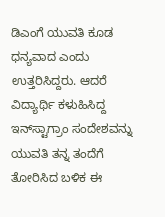ಡಿಎಂಗೆ ಯುವತಿ ಕೂಡ ಧನ್ಯವಾದ ಎಂದು ಉತ್ತರಿಸಿದ್ದರು. ಆದರೆ ವಿದ್ಯಾರ್ಥಿ ಕಳುಹಿಸಿದ್ದ ಇನ್‌ಸ್ಟಾಗ್ರಾಂ ಸಂದೇಶವನ್ನು ಯುವತಿ ತನ್ನ ತಂದೆಗೆ ತೋರಿಸಿದ ಬಳಿಕ ಈ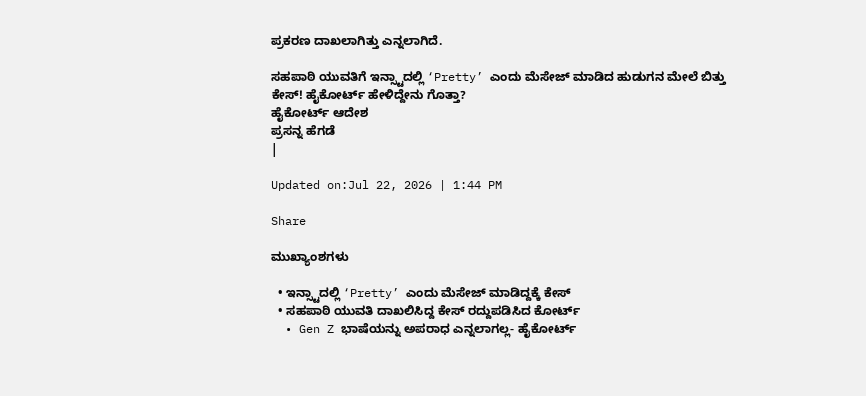ಪ್ರಕರಣ ದಾಖಲಾಗಿತ್ತು ಎನ್ನಲಾಗಿದೆ.

ಸಹಪಾಠಿ ಯುವತಿಗೆ ಇನ್ಸ್ಟಾದಲ್ಲಿ ‘Pretty’ ಎಂದು ಮೆಸೇಜ್ ಮಾಡಿದ ಹುಡುಗನ ಮೇಲೆ ಬಿತ್ತು ಕೇಸ್! ಹೈಕೋರ್ಟ್ ಹೇಳಿದ್ದೇನು ಗೊತ್ತಾ?
ಹೈಕೋರ್ಟ್ ಆದೇಶ
ಪ್ರಸನ್ನ ಹೆಗಡೆ
|

Updated on:Jul 22, 2026 | 1:44 PM

Share

ಮುಖ್ಯಾಂಶಗಳು

  • ಇನ್ಸ್ಟಾದಲ್ಲಿ ‘Pretty’ ಎಂದು ಮೆಸೇಜ್ ಮಾಡಿದ್ದಕ್ಕೆ ಕೇಸ್
  • ಸಹಪಾಠಿ ಯುವತಿ ದಾಖಲಿಸಿದ್ದ ಕೇಸ್ ರದ್ದುಪಡಿಸಿದ ಕೋರ್ಟ್
  • Gen Z ಭಾಷೆಯನ್ನು ಅಪರಾಧ ಎನ್ನಲಾಗಲ್ಲ- ಹೈಕೋರ್ಟ್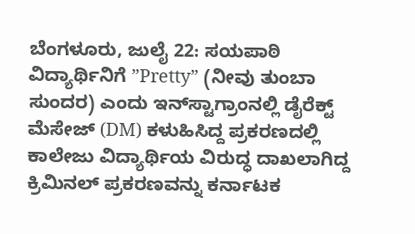ಬೆಂಗಳೂರು, ಜುಲೈ 22: ಸಯಪಾಠಿ ವಿದ್ಯಾರ್ಥಿನಿಗೆ ”Pretty” (ನೀವು ತುಂಬಾ ಸುಂದರ) ಎಂದು ಇನ್‌ಸ್ಟಾಗ್ರಾಂನಲ್ಲಿ ಡೈರೆಕ್ಟ್ ಮೆಸೇಜ್ (DM) ಕಳುಹಿಸಿದ್ದ ಪ್ರಕರಣದಲ್ಲಿ ಕಾಲೇಜು ವಿದ್ಯಾರ್ಥಿಯ ವಿರುದ್ಧ ದಾಖಲಾಗಿದ್ದ ಕ್ರಿಮಿನಲ್ ಪ್ರಕರಣವನ್ನು ಕರ್ನಾಟಕ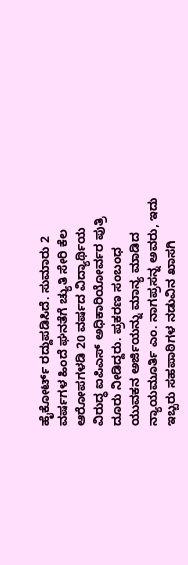ಹೈಕೋರ್ಟ್ ರದ್ದುಪಡಿಸಿದೆ. ಸುಮಾರು 2 ವರ್ಷಗಳ ಹಿಂದೆ ಘನತೆಗೆ ಚ್ಯುತಿ ಸೇರಿ ಕೆಲ ಆರೋಪಗಳಡಿ 20 ವರ್ಷದ ವಿದ್ಯಾರ್ಥಿಯ ವಿರುದ್ಧ ಐಪಿಎಸ್ ಅಧಿಕಾರಿಯೋರ್ವರ ಪುತ್ರಿ ದೂರು ನೀಡಿದ್ದರು. ಪ್ರಕರಣ ಸಂಬಂಧ ಯುವಕನ ಅರ್ಜಿಯನ್ನು ಮಾನ್ಯ ಮಾಡಿದ ನ್ಯಾಯಮೂರ್ತಿ ಎಂ. ನಾಗಪ್ರಸನ್ನ ಅವರು, ಇದು ಇಬ್ಬರು ಸಹಪಾಠಿಗಳ ನಡುವಿನ ಖಾಸಗಿ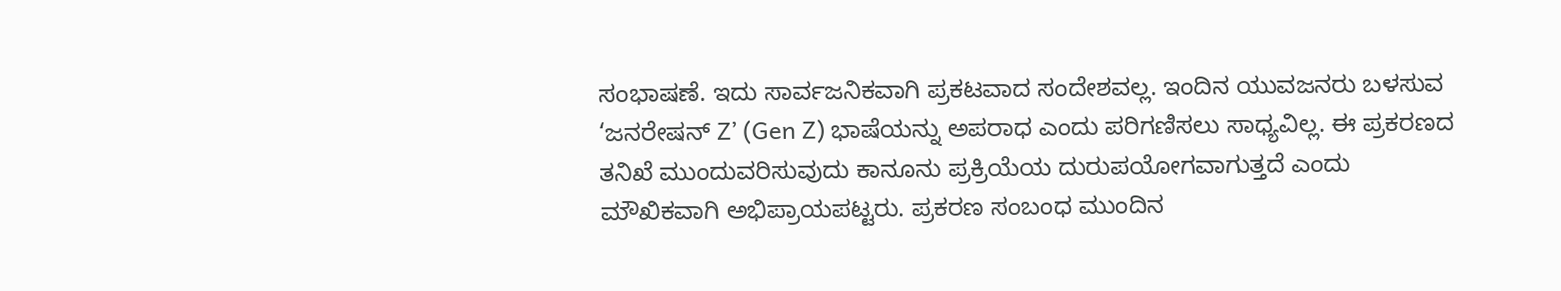ಸಂಭಾಷಣೆ. ಇದು ಸಾರ್ವಜನಿಕವಾಗಿ ಪ್ರಕಟವಾದ ಸಂದೇಶವಲ್ಲ. ಇಂದಿನ ಯುವಜನರು ಬಳಸುವ ‘ಜನರೇಷನ್ Z’ (Gen Z) ಭಾಷೆಯನ್ನು ಅಪರಾಧ ಎಂದು ಪರಿಗಣಿಸಲು ಸಾಧ್ಯವಿಲ್ಲ. ಈ ಪ್ರಕರಣದ ತನಿಖೆ ಮುಂದುವರಿಸುವುದು ಕಾನೂನು ಪ್ರಕ್ರಿಯೆಯ ದುರುಪಯೋಗವಾಗುತ್ತದೆ ಎಂದು ಮೌಖಿಕವಾಗಿ ಅಭಿಪ್ರಾಯಪಟ್ಟರು. ಪ್ರಕರಣ ಸಂಬಂಧ ಮುಂದಿನ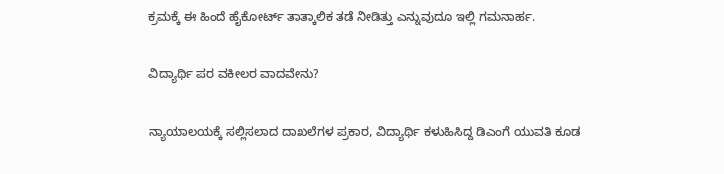ಕ್ರಮಕ್ಕೆ ಈ ಹಿಂದೆ ಹೈಕೋರ್ಟ್ ತಾತ್ಕಾಲಿಕ ತಡೆ ನೀಡಿತ್ತು ಎನ್ನುವುದೂ ಇಲ್ಲಿ ಗಮನಾರ್ಹ.

ವಿದ್ಯಾರ್ಥಿ ಪರ ವಕೀಲರ ವಾದವೇನು?

ನ್ಯಾಯಾಲಯಕ್ಕೆ ಸಲ್ಲಿಸಲಾದ ದಾಖಲೆಗಳ ಪ್ರಕಾರ, ವಿದ್ಯಾರ್ಥಿ ಕಳುಹಿಸಿದ್ದ ಡಿಎಂಗೆ ಯುವತಿ ಕೂಡ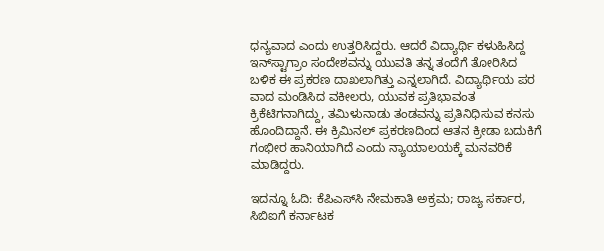ಧನ್ಯವಾದ ಎಂದು ಉತ್ತರಿಸಿದ್ದರು. ಆದರೆ ವಿದ್ಯಾರ್ಥಿ ಕಳುಹಿಸಿದ್ದ ಇನ್‌ಸ್ಟಾಗ್ರಾಂ ಸಂದೇಶವನ್ನು ಯುವತಿ ತನ್ನ ತಂದೆಗೆ ತೋರಿಸಿದ ಬಳಿಕ ಈ ಪ್ರಕರಣ ದಾಖಲಾಗಿತ್ತು ಎನ್ನಲಾಗಿದೆ. ವಿದ್ಯಾರ್ಥಿಯ ಪರ ವಾದ ಮಂಡಿಸಿದ ವಕೀಲರು, ಯುವಕ ಪ್ರತಿಭಾವಂತ ಕ್ರಿಕೆಟಿಗನಾಗಿದ್ದು, ತಮಿಳುನಾಡು ತಂಡವನ್ನು ಪ್ರತಿನಿಧಿಸುವ ಕನಸು ಹೊಂದಿದ್ದಾನೆ. ಈ ಕ್ರಿಮಿನಲ್ ಪ್ರಕರಣದಿಂದ ಆತನ ಕ್ರೀಡಾ ಬದುಕಿಗೆ ಗಂಭೀರ ಹಾನಿಯಾಗಿದೆ ಎಂದು ನ್ಯಾಯಾಲಯಕ್ಕೆ ಮನವರಿಕೆ ಮಾಡಿದ್ದರು.

ಇದನ್ನೂ ಓದಿ: ಕೆಪಿಎಸ್‌ಸಿ ನೇಮಕಾತಿ ಅಕ್ರಮ; ರಾಜ್ಯ ಸರ್ಕಾರ, ಸಿಬಿಐಗೆ ಕರ್ನಾಟಕ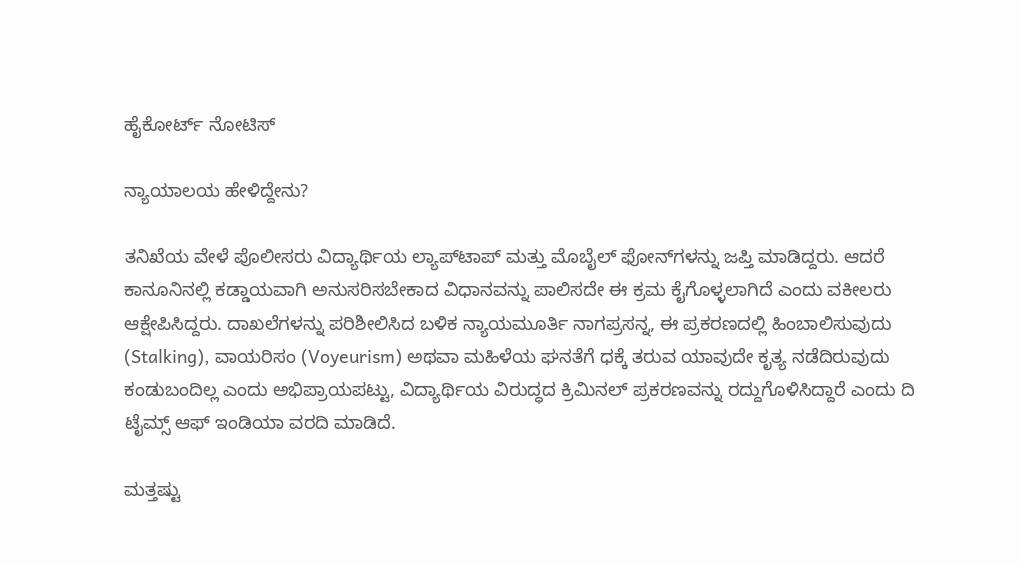ಹೈಕೋರ್ಟ್ ನೋಟಿಸ್

ನ್ಯಾಯಾಲಯ ಹೇಳಿದ್ದೇನು?

ತನಿಖೆಯ ವೇಳೆ ಪೊಲೀಸರು ವಿದ್ಯಾರ್ಥಿಯ ಲ್ಯಾಪ್‌ಟಾಪ್ ಮತ್ತು ಮೊಬೈಲ್ ಫೋನ್‌ಗಳನ್ನು ಜಪ್ತಿ ಮಾಡಿದ್ದರು. ಆದರೆ ಕಾನೂನಿನಲ್ಲಿ ಕಡ್ಡಾಯವಾಗಿ ಅನುಸರಿಸಬೇಕಾದ ವಿಧಾನವನ್ನು ಪಾಲಿಸದೇ ಈ ಕ್ರಮ ಕೈಗೊಳ್ಳಲಾಗಿದೆ ಎಂದು ವಕೀಲರು ಆಕ್ಷೇಪಿಸಿದ್ದರು. ದಾಖಲೆಗಳನ್ನು ಪರಿಶೀಲಿಸಿದ ಬಳಿಕ ನ್ಯಾಯಮೂರ್ತಿ ನಾಗಪ್ರಸನ್ನ, ಈ ಪ್ರಕರಣದಲ್ಲಿ ಹಿಂಬಾಲಿಸುವುದು (Stalking), ವಾಯರಿಸಂ (Voyeurism) ಅಥವಾ ಮಹಿಳೆಯ ಘನತೆಗೆ ಧಕ್ಕೆ ತರುವ ಯಾವುದೇ ಕೃತ್ಯ ನಡೆದಿರುವುದು ಕಂಡುಬಂದಿಲ್ಲ ಎಂದು ಅಭಿಪ್ರಾಯಪಟ್ಟು, ವಿದ್ಯಾರ್ಥಿಯ ವಿರುದ್ಧದ ಕ್ರಿಮಿನಲ್ ಪ್ರಕರಣವನ್ನು ರದ್ದುಗೊಳಿಸಿದ್ದಾರೆ ಎಂದು ದಿ ಟೈಮ್ಸ್ ಆಫ್ ಇಂಡಿಯಾ ವರದಿ ಮಾಡಿದೆ.

ಮತ್ತಷ್ಟು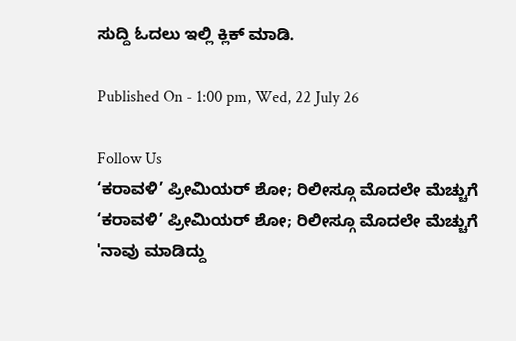ಸುದ್ದಿ ಓದಲು ಇಲ್ಲಿ ಕ್ಲಿಕ್ ಮಾಡಿ.

Published On - 1:00 pm, Wed, 22 July 26

Follow Us
‘ಕರಾವಳಿ’ ಪ್ರೀಮಿಯರ್ ಶೋ; ರಿಲೀಸ್ಗೂ ಮೊದಲೇ ಮೆಚ್ಚುಗೆ
‘ಕರಾವಳಿ’ ಪ್ರೀಮಿಯರ್ ಶೋ; ರಿಲೀಸ್ಗೂ ಮೊದಲೇ ಮೆಚ್ಚುಗೆ
'ನಾವು ಮಾಡಿದ್ದು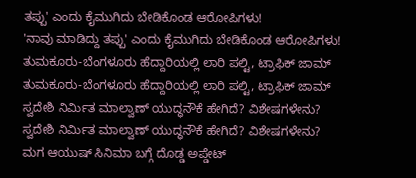ತಪ್ಪು' ಎಂದು ಕೈಮುಗಿದು ಬೇಡಿಕೊಂಡ ಆರೋಪಿಗಳು!
'ನಾವು ಮಾಡಿದ್ದು ತಪ್ಪು' ಎಂದು ಕೈಮುಗಿದು ಬೇಡಿಕೊಂಡ ಆರೋಪಿಗಳು!
ತುಮಕೂರು-ಬೆಂಗಳೂರು ಹೆದ್ದಾರಿಯಲ್ಲಿ ಲಾರಿ ಪಲ್ಟಿ, ಟ್ರಾಫಿಕ್ ಜಾಮ್
ತುಮಕೂರು-ಬೆಂಗಳೂರು ಹೆದ್ದಾರಿಯಲ್ಲಿ ಲಾರಿ ಪಲ್ಟಿ, ಟ್ರಾಫಿಕ್ ಜಾಮ್
ಸ್ವದೇಶಿ ನಿರ್ಮಿತ ಮಾಲ್ವಾಣ್ ಯುದ್ಧನೌಕೆ ಹೇಗಿದೆ? ವಿಶೇಷಗಳೇನು?
ಸ್ವದೇಶಿ ನಿರ್ಮಿತ ಮಾಲ್ವಾಣ್ ಯುದ್ಧನೌಕೆ ಹೇಗಿದೆ? ವಿಶೇಷಗಳೇನು?
ಮಗ ಆಯುಷ್ ಸಿನಿಮಾ ಬಗ್ಗೆ ದೊಡ್ಡ ಅಪ್ಡೇಟ್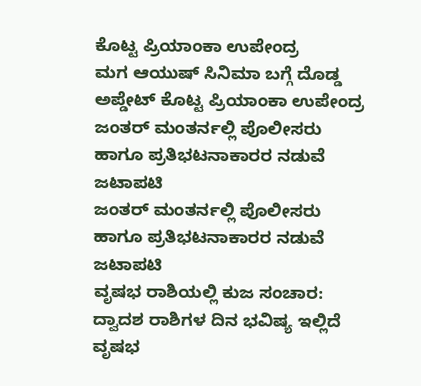ಕೊಟ್ಟ ಪ್ರಿಯಾಂಕಾ ಉಪೇಂದ್ರ
ಮಗ ಆಯುಷ್ ಸಿನಿಮಾ ಬಗ್ಗೆ ದೊಡ್ಡ ಅಪ್ಡೇಟ್ ಕೊಟ್ಟ ಪ್ರಿಯಾಂಕಾ ಉಪೇಂದ್ರ
ಜಂತರ್ ಮಂತರ್ನಲ್ಲಿ ಪೊಲೀಸರು ಹಾಗೂ ಪ್ರತಿಭಟನಾಕಾರರ ನಡುವೆ ಜಟಾಪಟಿ
ಜಂತರ್ ಮಂತರ್ನಲ್ಲಿ ಪೊಲೀಸರು ಹಾಗೂ ಪ್ರತಿಭಟನಾಕಾರರ ನಡುವೆ ಜಟಾಪಟಿ
ವೃಷಭ ರಾಶಿಯಲ್ಲಿ ಕುಜ ಸಂಚಾರ: ದ್ವಾದಶ ರಾಶಿಗಳ ದಿನ ಭವಿಷ್ಯ ಇಲ್ಲಿದೆ
ವೃಷಭ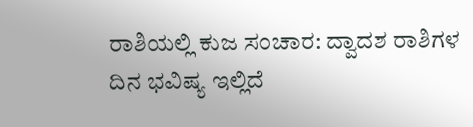ರಾಶಿಯಲ್ಲಿ ಕುಜ ಸಂಚಾರ: ದ್ವಾದಶ ರಾಶಿಗಳ ದಿನ ಭವಿಷ್ಯ ಇಲ್ಲಿದೆ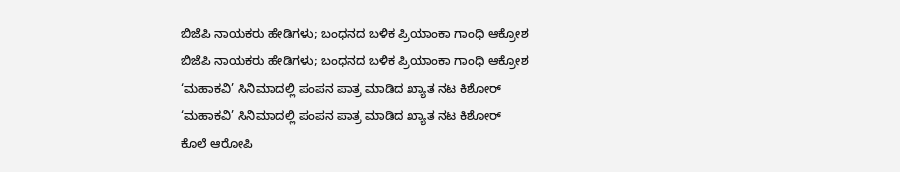ಬಿಜೆಪಿ ನಾಯಕರು ಹೇಡಿಗಳು; ಬಂಧನದ ಬಳಿಕ ಪ್ರಿಯಾಂಕಾ ಗಾಂಧಿ ಆಕ್ರೋಶ
ಬಿಜೆಪಿ ನಾಯಕರು ಹೇಡಿಗಳು; ಬಂಧನದ ಬಳಿಕ ಪ್ರಿಯಾಂಕಾ ಗಾಂಧಿ ಆಕ್ರೋಶ
‘ಮಹಾಕವಿ’ ಸಿನಿಮಾದಲ್ಲಿ ಪಂಪನ ಪಾತ್ರ ಮಾಡಿದ ಖ್ಯಾತ ನಟ ಕಿಶೋರ್
‘ಮಹಾಕವಿ’ ಸಿನಿಮಾದಲ್ಲಿ ಪಂಪನ ಪಾತ್ರ ಮಾಡಿದ ಖ್ಯಾತ ನಟ ಕಿಶೋರ್
ಕೊಲೆ ಆರೋಪಿ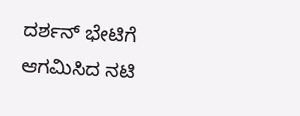ದರ್ಶನ್ ಭೇಟಿಗೆ ಆಗಮಿಸಿದ ನಟಿ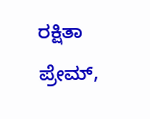ರಕ್ಷಿತಾ ಪ್ರೇಮ್,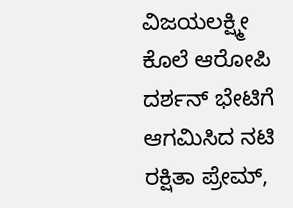ವಿಜಯಲಕ್ಷ್ಮೀ
ಕೊಲೆ ಆರೋಪಿ ದರ್ಶನ್ ಭೇಟಿಗೆ ಆಗಮಿಸಿದ ನಟಿ ರಕ್ಷಿತಾ ಪ್ರೇಮ್,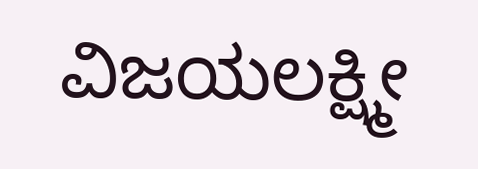ವಿಜಯಲಕ್ಷ್ಮೀ